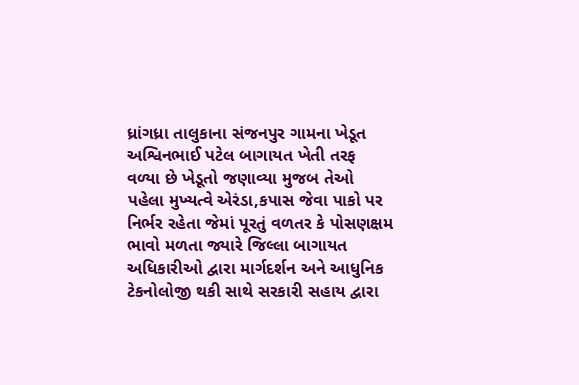ધ્રાંગધ્રા તાલુકાના સંજનપુર ગામના ખેડૂત અશ્વિનભાઈ પટેલ બાગાયત ખેતી તરફ વળ્યા છે ખેડૂતો જણાવ્યા મુજબ તેઓ પહેલા મુખ્યત્વે એરંડા,કપાસ જેવા પાકો પર નિર્ભર રહેતા જેમાં પૂરતું વળતર કે પોસણક્ષમ ભાવો મળતા જ્યારે જિલ્લા બાગાયત અધિકારીઓ દ્વારા માર્ગદર્શન અને આધુનિક ટેકનોલોજી થકી સાથે સરકારી સહાય દ્વારા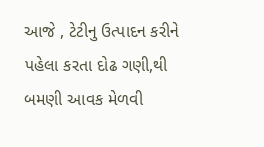આજે , ટેટીનુ ઉત્પાદન કરીને પહેલા કરતા દોઢ ગણી,થી બમણી આવક મેળવી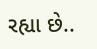રહ્યા છે..